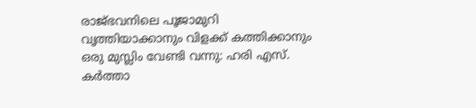രാജ്ഭവനിലെ പൂജാമുറി വൃത്തിയാക്കാനും വിളക്ക് കത്തിക്കാനും ഒരു മുസ്ലിം വേണ്ടി വന്നു: ഹരി എസ്. കര്‍ത്താ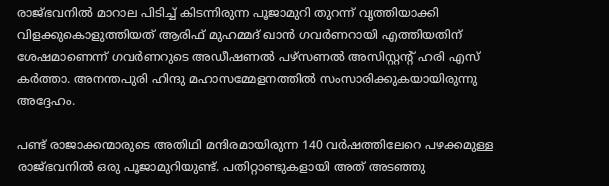രാജ്ഭവനില്‍ മാറാല പിടിച്ച് കിടന്നിരുന്ന പൂജാമുറി തുറന്ന് വൃത്തിയാക്കി വിളക്കുകൊളുത്തിയത് ആരിഫ് മുഹമ്മദ് ഖാന്‍ ഗവര്‍ണറായി എത്തിയതിന് ശേഷമാണെന്ന് ഗവര്‍ണറുടെ അഡീഷണല്‍ പഴ്സണല്‍ അസിസ്റ്റന്റ് ഹരി എസ് കര്‍ത്താ. അനന്തപുരി ഹിന്ദു മഹാസമ്മേളനത്തില്‍ സംസാരിക്കുകയായിരുന്നു അദ്ദേഹം.

പണ്ട് രാജാക്കന്മാരുടെ അതിഥി മന്ദിരമായിരുന്ന 140 വര്‍ഷത്തിലേറെ പഴക്കമുള്ള രാജ്ഭവനില്‍ ഒരു പൂജാമുറിയുണ്ട്. പതിറ്റാണ്ടുകളായി അത് അടഞ്ഞു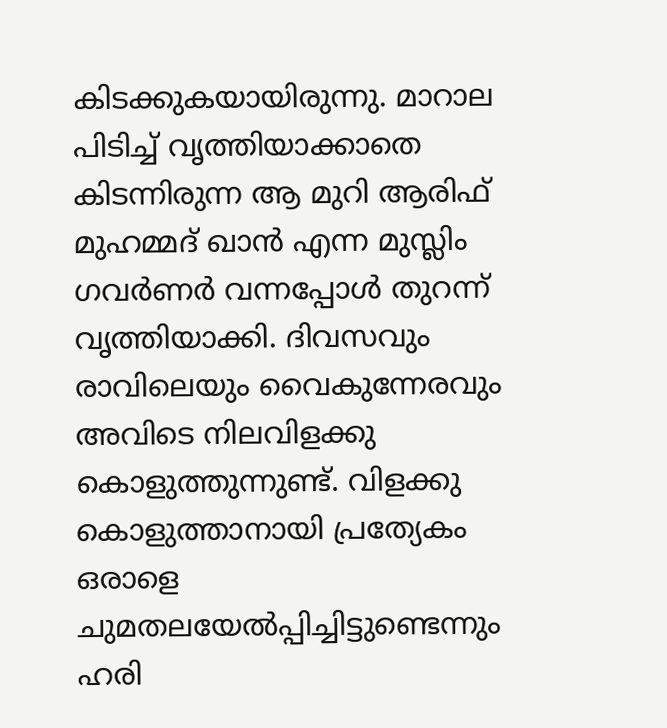കിടക്കുകയായിരുന്നു. മാറാല പിടിച്ച് വൃത്തിയാക്കാതെ കിടന്നിരുന്ന ആ മുറി ആരിഫ് മുഹമ്മദ് ഖാന്‍ എന്ന മുസ്ലിം ഗവര്‍ണര്‍ വന്നപ്പോള്‍ തുറന്ന് വൃത്തിയാക്കി. ദിവസവും രാവിലെയും വൈകുന്നേരവും അവിടെ നിലവിളക്കു കൊളുത്തുന്നുണ്ട്. വിളക്കു കൊളുത്താനായി പ്രത്യേകം ഒരാളെ ചുമതലയേല്‍പ്പിച്ചിട്ടുണ്ടെന്നും ഹരി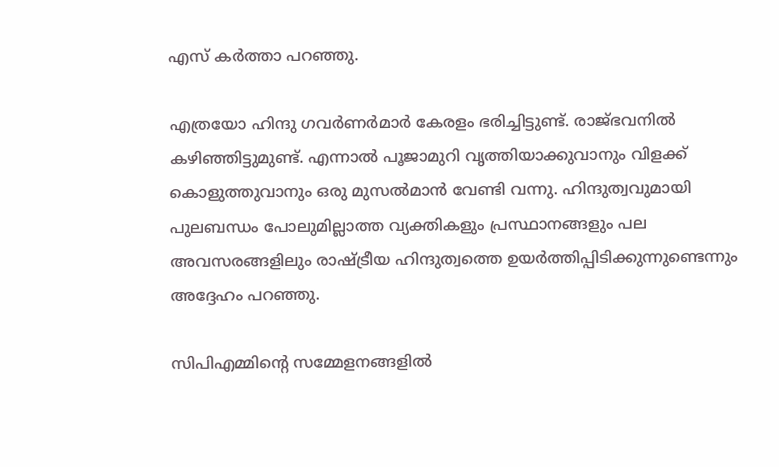എസ് കര്‍ത്താ പറഞ്ഞു.

എത്രയോ ഹിന്ദു ഗവര്‍ണര്‍മാര്‍ കേരളം ഭരിച്ചിട്ടുണ്ട്. രാജ്ഭവനില്‍ കഴിഞ്ഞിട്ടുമുണ്ട്. എന്നാല്‍ പൂജാമുറി വൃത്തിയാക്കുവാനും വിളക്ക് കൊളുത്തുവാനും ഒരു മുസല്‍മാന്‍ വേണ്ടി വന്നു. ഹിന്ദുത്വവുമായി പുലബന്ധം പോലുമില്ലാത്ത വ്യക്തികളും പ്രസ്ഥാനങ്ങളും പല അവസരങ്ങളിലും രാഷ്ട്രീയ ഹിന്ദുത്വത്തെ ഉയര്‍ത്തിപ്പിടിക്കുന്നുണ്ടെന്നും അദ്ദേഹം പറഞ്ഞു.

സിപിഎമ്മിന്റെ സമ്മേളനങ്ങളില്‍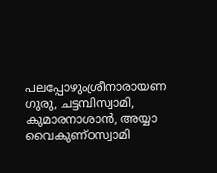പലപ്പോഴുംശ്രീനാരായണ ഗുരു, ചട്ടമ്പിസ്വാമി, കുമാരനാശാന്‍, അയ്യാ വൈകുണ്ഠസ്വാമി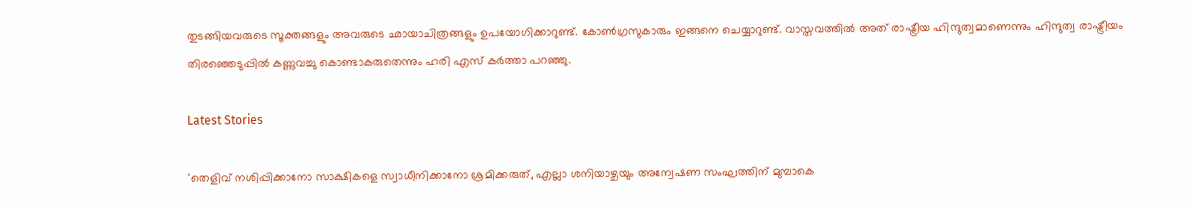തുടങ്ങിയവരുടെ സൂക്തങ്ങളും അവരുടെ ഛായാചിത്രങ്ങളും ഉപയോഗിക്കാറുണ്ട്. കോണ്‍ഗ്രസുകാരും ഇങ്ങനെ ചെയ്യാറുണ്ട്. വാസ്തവത്തില്‍ അത് രാഷ്ട്രീയ ഹിന്ദുത്വമാണെന്നും ഹിന്ദുത്വ രാഷ്ട്രീയം തിരഞ്ഞെടുപ്പില്‍ കണ്ണുവച്ചു കൊണ്ടാകരുതെന്നും ഹരി എസ് കര്‍ത്താ പറഞ്ഞു.

Latest Stories

'തെളിവ് നശിപ്പിക്കാനോ സാക്ഷികളെ സ്വാധീനിക്കാനോ ശ്രമിക്കരുത്, എല്ലാ ശനിയാഴ്ചയും അന്വേഷണ സംഘത്തിന് മുമ്പാകെ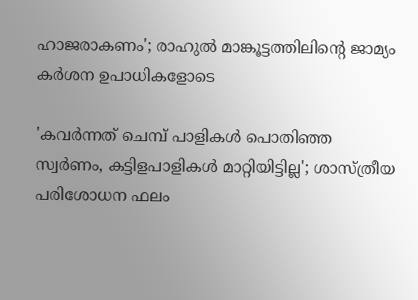ഹാജരാകണം'; രാഹുൽ മാങ്കൂട്ടത്തിലിന്റെ ജാമ്യം കർശന ഉപാധികളോടെ

'കവർന്നത് ചെമ്പ് പാളികൾ പൊതിഞ്ഞ സ്വർണം, കട്ടിളപാളികൾ മാറ്റിയിട്ടില്ല'; ശാസ്ത്രീയ പരിശോധന ഫലം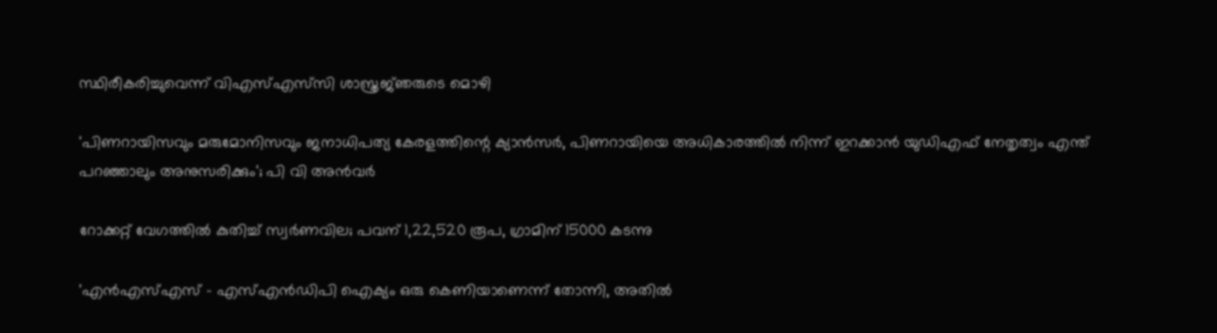സ്ഥിരീകരിച്ചുവെന്ന് വിഎസ്എസ്‍സി ശാസ്ത്രജ്‌ഞരുടെ മൊഴി

'പിണറായിസവും മരുമോനിസവും ജനാധിപത്യ കേരളത്തിന്റെ ക്യാൻസർ, പിണറായിയെ അധികാരത്തിൽ നിന്ന് ഇറക്കാൻ യുഡിഎഫ് നേതൃത്വം എന്ത്‌ പറഞ്ഞാലും അനുസരിക്കും'; പി വി അൻവർ

റോക്കറ്റ് വേഗത്തിൽ കുതിച്ച് സ്വർണവില; പവന് 1,22,520 രൂപ, ഗ്രാമിന് 15000 കടന്നു

'എന്‍എസ്എസ് - എസ്എന്‍ഡിപി ഐക്യം ഒരു കെണിയാണെന്ന് തോന്നി, അതിൽ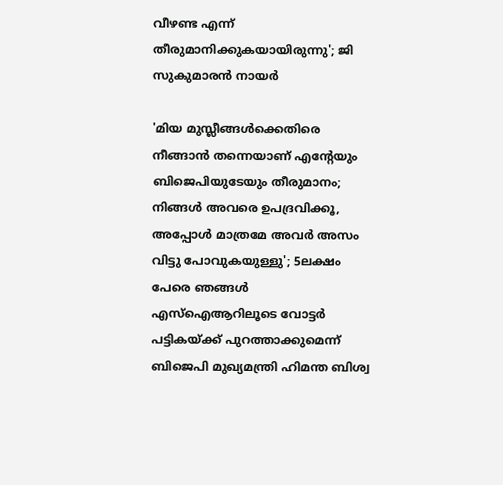വീഴണ്ട എന്ന് തീരുമാനിക്കുകയായിരുന്നു'; ജി സുകുമാരൻ നായർ

'മിയ മുസ്ലീങ്ങള്‍ക്കെതിരെ നീങ്ങാന്‍ തന്നെയാണ് എന്റേയും ബിജെപിയുടേയും തീരുമാനം; നിങ്ങള്‍ അവരെ ഉപദ്രവിക്കൂ, അപ്പോള്‍ മാത്രമേ അവര്‍ അസം വിട്ടു പോവുകയുള്ളു'; 5ലക്ഷം പേരെ ഞങ്ങള്‍ എസ്‌ഐആറിലൂടെ വോട്ടര്‍ പട്ടികയ്ക്ക് പുറത്താക്കുമെന്ന് ബിജെപി മുഖ്യമന്ത്രി ഹിമന്ത ബിശ്വ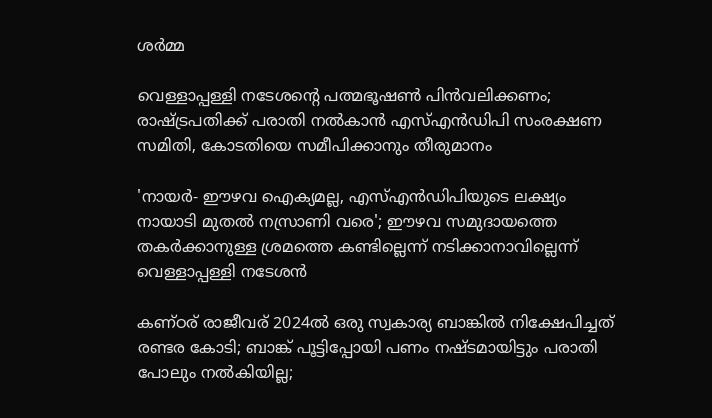ശര്‍മ്മ

വെള്ളാപ്പള്ളി നടേശന്റെ പത്മഭൂഷൺ പിൻവലിക്കണം; രാഷ്ട്രപതിക്ക് പരാതി നൽകാൻ എസ്എൻഡിപി സംരക്ഷണ സമിതി, കോടതിയെ സമീപിക്കാനും തീരുമാനം

'നായർ- ഈഴവ ഐക്യമല്ല, എസ്എൻഡിപിയുടെ ലക്ഷ്യം നായാടി മുതൽ നസ്രാണി വരെ'; ഈഴവ സമുദായത്തെ തകർക്കാനുള്ള ശ്രമത്തെ കണ്ടില്ലെന്ന് നടിക്കാനാവില്ലെന്ന് വെള്ളാപ്പള്ളി നടേശൻ

കണ്ഠര് രാജീവര് 2024ല്‍ ഒരു സ്വകാര്യ ബാങ്കില്‍ നിക്ഷേപിച്ചത് രണ്ടര കോടി; ബാങ്ക് പൂട്ടിപ്പോയി പണം നഷ്ടമായിട്ടും പരാതി പോലും നല്‍കിയില്ല;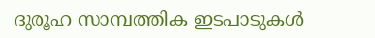ദുരൂഹ സാമ്പത്തിക ഇടപാടുകള്‍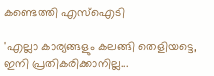കണ്ടെത്തി എസ്‌ഐടി

'എല്ലാ കാര്യങ്ങളും കലങ്ങി തെളിയട്ടെ, ഇനി പ്രതികരിക്കാനില്ല...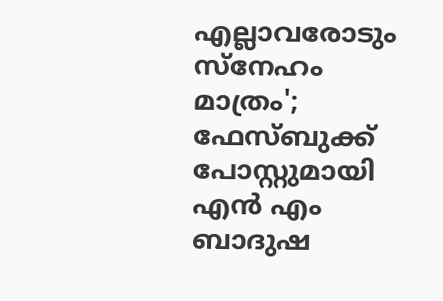എല്ലാവരോടും സ്നേഹം മാത്രം'; ഫേസ്ബുക്ക് പോസ്റ്റുമായി എൻ എം ബാദുഷ